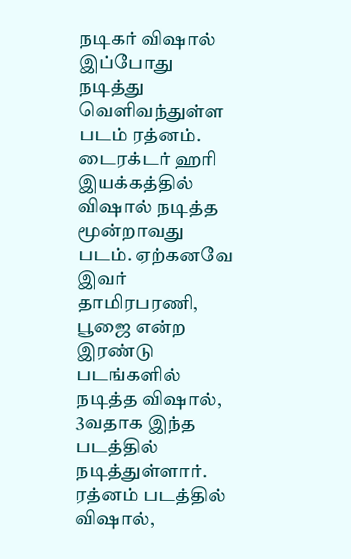நடிகர் விஷால் இப்போது நடித்து வெளிவந்துள்ள படம் ரத்னம். டைரக்டர் ஹரி இயக்கத்தில் விஷால் நடித்த மூன்றாவது படம். ஏற்கனவே இவர் தாமிரபரணி, பூஜை என்ற இரண்டு படங்களில் நடித்த விஷால், 3வதாக இந்த படத்தில் நடித்துள்ளார். ரத்னம் படத்தில் விஷால்,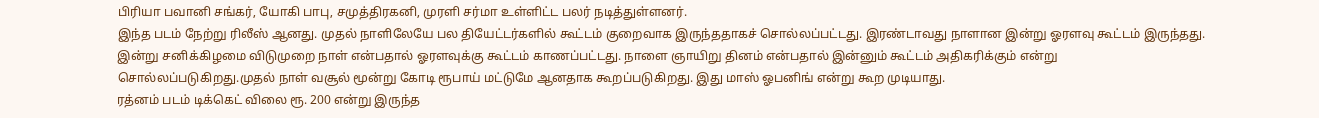பிரியா பவானி சங்கர், யோகி பாபு, சமுத்திரகனி, முரளி சர்மா உள்ளிட்ட பலர் நடித்துள்ளனர்.
இந்த படம் நேற்று ரிலீஸ் ஆனது. முதல் நாளிலேயே பல தியேட்டர்களில் கூட்டம் குறைவாக இருந்ததாகச் சொல்லப்பட்டது. இரண்டாவது நாளான இன்று ஓரளவு கூட்டம் இருந்தது. இன்று சனிக்கிழமை விடுமுறை நாள் என்பதால் ஓரளவுக்கு கூட்டம் காணப்பட்டது. நாளை ஞாயிறு தினம் என்பதால் இன்னும் கூட்டம் அதிகரிக்கும் என்று சொல்லப்படுகிறது.முதல் நாள் வசூல் மூன்று கோடி ரூபாய் மட்டுமே ஆனதாக கூறப்படுகிறது. இது மாஸ் ஓபனிங் என்று கூற முடியாது.
ரத்னம் படம் டிக்கெட் விலை ரூ. 200 என்று இருந்த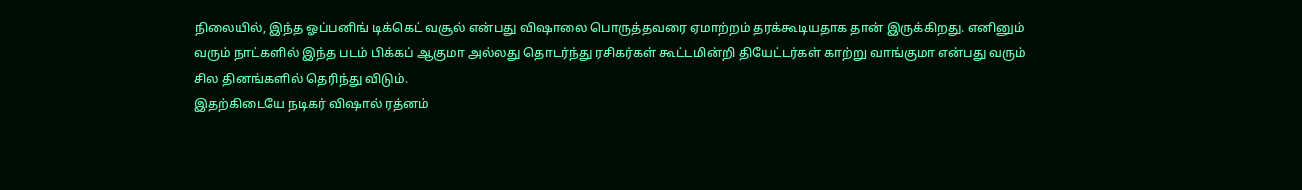நிலையில், இந்த ஓப்பனிங் டிக்கெட் வசூல் என்பது விஷாலை பொருத்தவரை ஏமாற்றம் தரக்கூடியதாக தான் இருக்கிறது. எனினும் வரும் நாட்களில் இந்த படம் பிக்கப் ஆகுமா அல்லது தொடர்ந்து ரசிகர்கள் கூட்டமின்றி தியேட்டர்கள் காற்று வாங்குமா என்பது வரும் சில தினங்களில் தெரிந்து விடும்.
இதற்கிடையே நடிகர் விஷால் ரத்னம்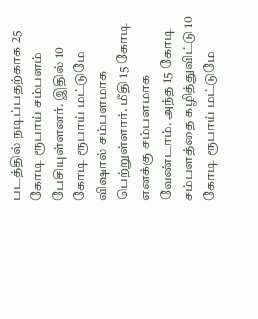படத்தில் நடிப்பதற்காக 25 கோடி ரூபாய் சம்பளம் பேசியுள்ளனர். இதில் 10 கோடி ரூபாய் மட்டுமே விஷால் சம்பளமாக பெற்றுள்ளார். மீதி 15 கோடி எனக்கு சம்பளமாக வேண்டாம். அந்த 15 கோடி சம்பளத்தை கழித்துவிட்டு 10 கோடி ரூபாய் மட்டுமே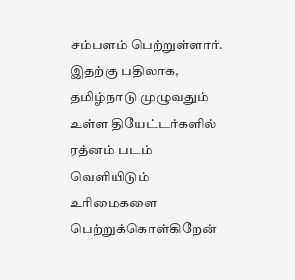சம்பளம் பெற்றுள்ளார்.
இதற்கு பதிலாக, தமிழ்நாடு முழுவதும் உள்ள தியேட்டர்களில் ரத்னம் படம் வெளியிடும் உரிமைகளை பெற்றுக்கொள்கிறேன்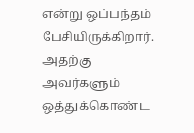என்று ஒப்பந்தம் பேசியிருக்கிறார். அதற்கு அவர்களும் ஒத்துக்கொண்ட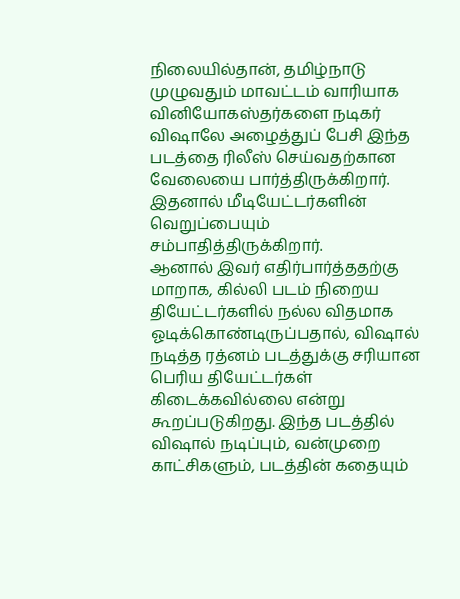நிலையில்தான், தமிழ்நாடு முழுவதும் மாவட்டம் வாரியாக வினியோகஸ்தர்களை நடிகர் விஷாலே அழைத்துப் பேசி இந்த படத்தை ரிலீஸ் செய்வதற்கான வேலையை பார்த்திருக்கிறார். இதனால் மீடியேட்டர்களின் வெறுப்பையும் சம்பாதித்திருக்கிறார்.
ஆனால் இவர் எதிர்பார்த்ததற்கு மாறாக, கில்லி படம் நிறைய தியேட்டர்களில் நல்ல விதமாக ஓடிக்கொண்டிருப்பதால், விஷால் நடித்த ரத்னம் படத்துக்கு சரியான பெரிய தியேட்டர்கள் கிடைக்கவில்லை என்று கூறப்படுகிறது. இந்த படத்தில் விஷால் நடிப்பும், வன்முறை காட்சிகளும், படத்தின் கதையும்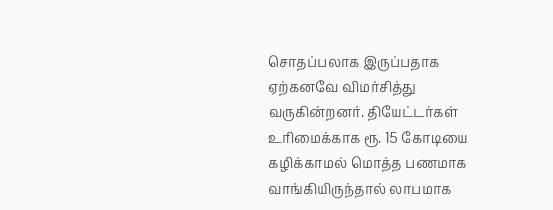சொதப்பலாக இருப்பதாக ஏற்கனவே விமர்சித்து வருகின்றனர். தியேட்டர்கள் உரிமைக்காக ரூ. 15 கோடியை கழிக்காமல் மொத்த பணமாக வாங்கியிருந்தால் லாபமாக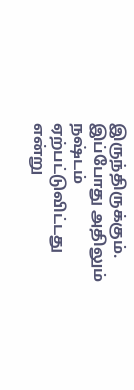இருந்திருக்கும். இப்போது அதிலும் நஷ்டம் ஏற்பட்டுவிட்டது என்று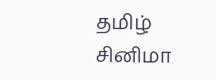தமிழ் சினிமா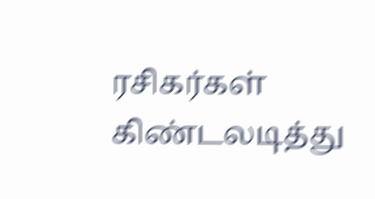ரசிகர்கள் கிண்டலடித்து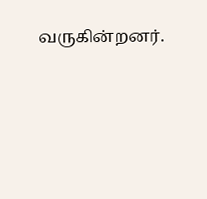வருகின்றனர்.